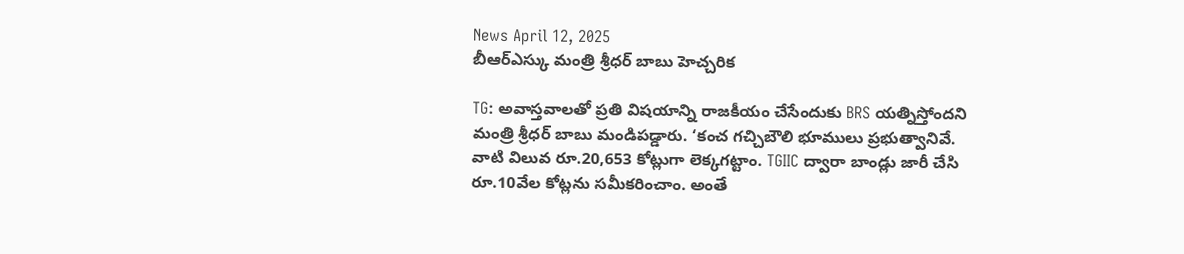News April 12, 2025
బీఆర్ఎస్కు మంత్రి శ్రీధర్ బాబు హెచ్చరిక

TG: అవాస్తవాలతో ప్రతి విషయాన్ని రాజకీయం చేసేందుకు BRS యత్నిస్తోందని మంత్రి శ్రీధర్ బాబు మండిపడ్డారు. ‘కంచ గచ్చిబౌలి భూములు ప్రభుత్వానివే. వాటి విలువ రూ.20,653 కోట్లుగా లెక్కగట్టాం. TGIIC ద్వారా బాండ్లు జారీ చేసి రూ.10వేల కోట్లను సమీకరించాం. అంతే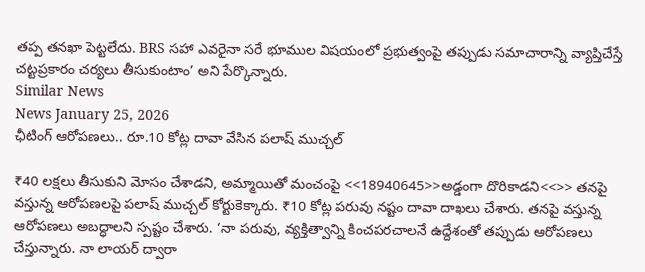తప్ప తనఖా పెట్టలేదు. BRS సహా ఎవరైనా సరే భూముల విషయంలో ప్రభుత్వంపై తప్పుడు సమాచారాన్ని వ్యాప్తిచేస్తే చట్టప్రకారం చర్యలు తీసుకుంటాం’ అని పేర్కొన్నారు.
Similar News
News January 25, 2026
ఛీటింగ్ ఆరోపణలు.. రూ.10 కోట్ల దావా వేసిన పలాష్ ముచ్చల్

₹40 లక్షలు తీసుకుని మోసం చేశాడని, అమ్మాయితో మంచంపై <<18940645>>అడ్డంగా దొరికాడని<<>> తనపై వస్తున్న ఆరోపణలపై పలాష్ ముచ్చల్ కోర్టుకెక్కారు. ₹10 కోట్ల పరువు నష్టం దావా దాఖలు చేశారు. తనపై వస్తున్న ఆరోపణలు అబద్ధాలని స్పష్టం చేశారు. ‘నా పరువు, వ్యక్తిత్వాన్ని కించపరచాలనే ఉద్దేశంతో తప్పుడు ఆరోపణలు చేస్తున్నారు. నా లాయర్ ద్వారా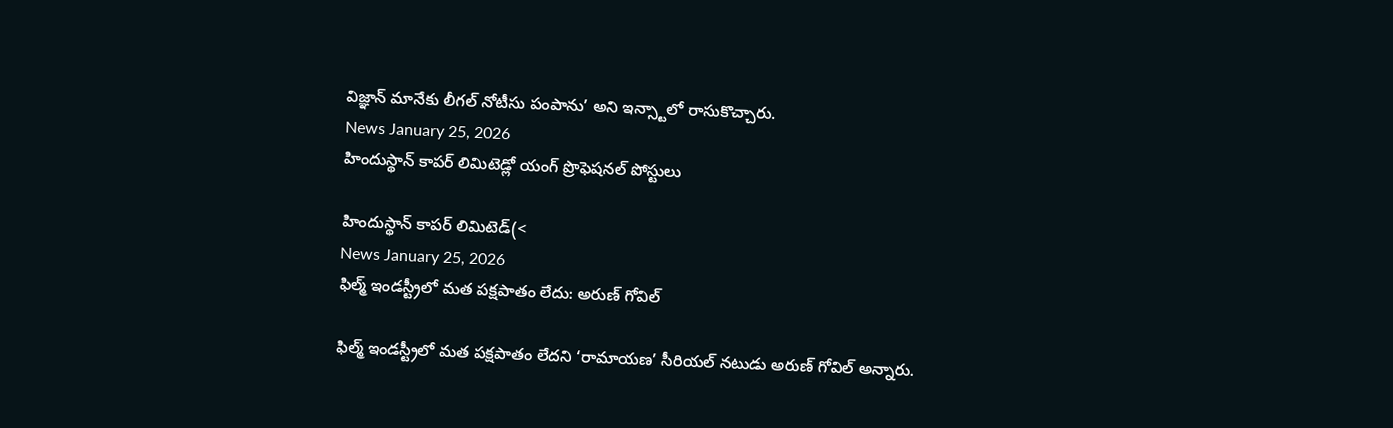విజ్ఞాన్ మానేకు లీగల్ నోటీసు పంపాను’ అని ఇన్స్టాలో రాసుకొచ్చారు.
News January 25, 2026
హిందుస్థాన్ కాపర్ లిమిటెడ్లో యంగ్ ప్రొఫెషనల్ పోస్టులు

హిందుస్థాన్ కాపర్ లిమిటెడ్(<
News January 25, 2026
ఫిల్మ్ ఇండస్ట్రీలో మత పక్షపాతం లేదు: అరుణ్ గోవిల్

ఫిల్మ్ ఇండస్ట్రీలో మత పక్షపాతం లేదని ‘రామాయణ’ సీరియల్ నటుడు అరుణ్ గోవిల్ అన్నారు.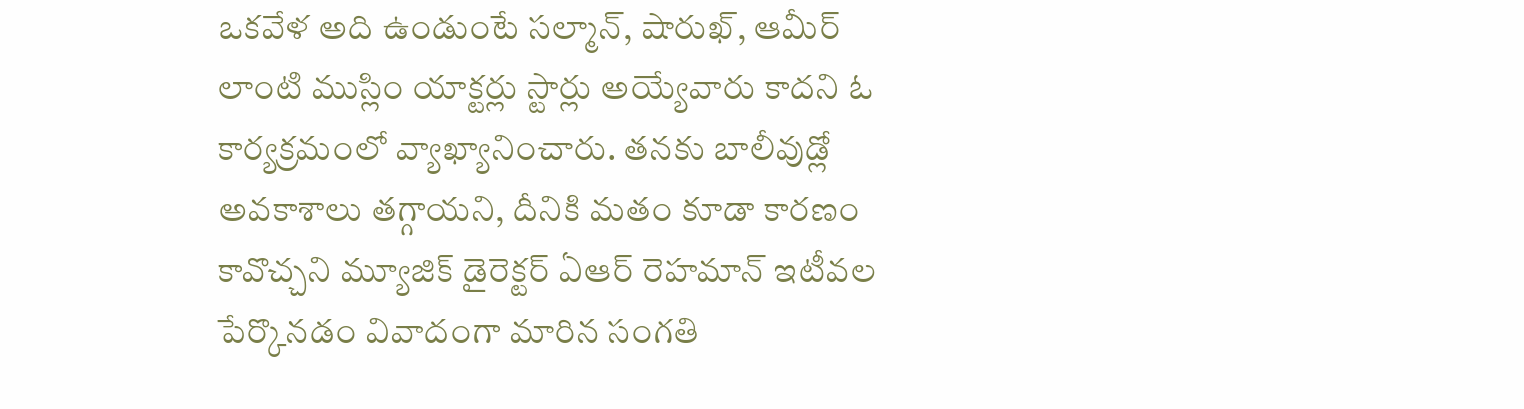ఒకవేళ అది ఉండుంటే సల్మాన్, షారుఖ్, ఆమీర్ లాంటి ముస్లిం యాక్టర్లు స్టార్లు అయ్యేవారు కాదని ఓ కార్యక్రమంలో వ్యాఖ్యానించారు. తనకు బాలీవుడ్లో అవకాశాలు తగ్గాయని, దీనికి మతం కూడా కారణం కావొచ్చని మ్యూజిక్ డైరెక్టర్ ఏఆర్ రెహమాన్ ఇటీవల పేర్కొనడం వివాదంగా మారిన సంగతి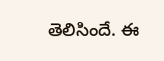తెలిసిందే. ఈ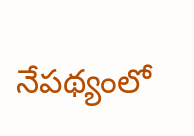నేపథ్యంలో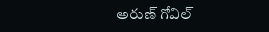అరుణ్ గోవిల్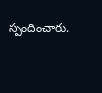స్పందించారు.